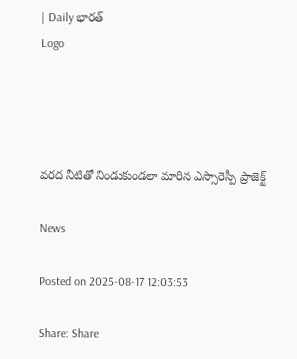| Daily భారత్
Logo




వరద నీటితో నిండుకుండలా మారిన ఎస్సారెస్పీ ప్రాజెక్ట్

News

Posted on 2025-08-17 12:03:53

Share: Share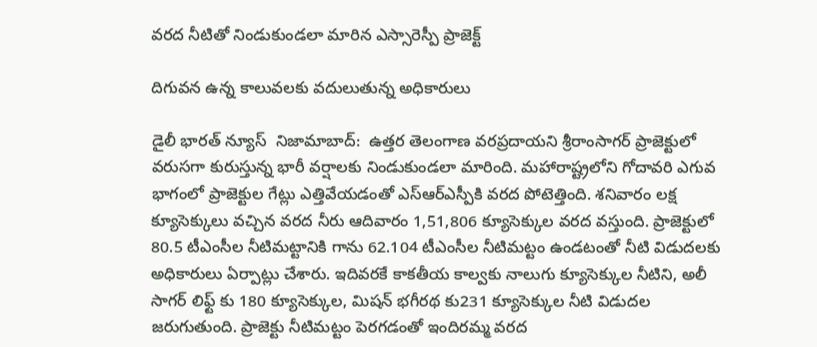వరద నీటితో నిండుకుండలా మారిన ఎస్సారెస్పీ ప్రాజెక్ట్

దిగువన ఉన్న కాలువలకు వదులుతున్న అధికారులు

డైలీ భారత్ న్యూస్  నిజామాబాద్:  ఉత్తర తెలంగాణ వరప్రదాయని శ్రీరాంసాగర్ ప్రాజెక్టులో వరుసగా కురుస్తున్న భారీ వర్షాలకు నిండుకుండలా మారింది. మహారాష్ట్రలోని గోదావరి ఎగువ భాగంలో ప్రాజెక్టుల గేట్లు ఎత్తివేయడంతో ఎస్ఆర్ఎస్పీకి వరద పోటెత్తింది. శనివారం లక్ష క్యూసెక్కులు వచ్చిన వరద నీరు ఆదివారం 1,51,806 క్యూసెక్కుల వరద వస్తుంది. ప్రాజెక్టులో 80.5 టీఎంసీల నీటిమట్టానికి గాను 62.104 టీఎంసీల నీటిమట్టం ఉండటంతో నీటి విడుదలకు అధికారులు ఏర్పాట్లు చేశారు. ఇదివరకే కాకతీయ కాల్వకు నాలుగు క్యూసెక్కుల నీటిని, అలీ సాగర్ లిఫ్ట్ కు 180 క్యూసెక్కుల, మిషన్ భగీరథ కు231 క్యూసెక్కుల నీటి విడుదల జరుగుతుంది. ప్రాజెక్టు నీటిమట్టం పెరగడంతో ఇందిరమ్మ వరద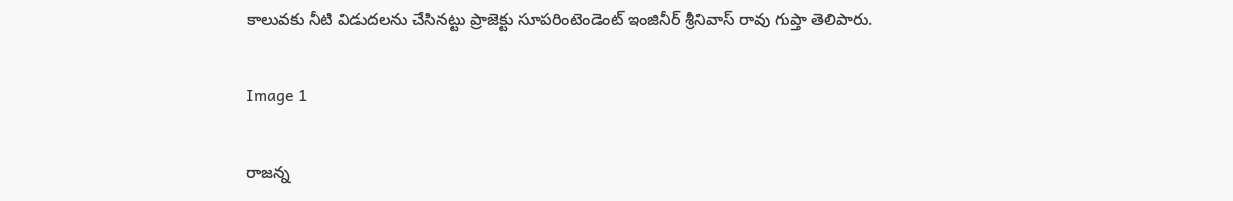కాలువకు నీటి విడుదలను చేసినట్టు ప్రాజెక్టు సూపరింటెండెంట్ ఇంజినీర్ శ్రీనివాస్ రావు గుప్తా తెలిపారు.

Image 1

రాజన్న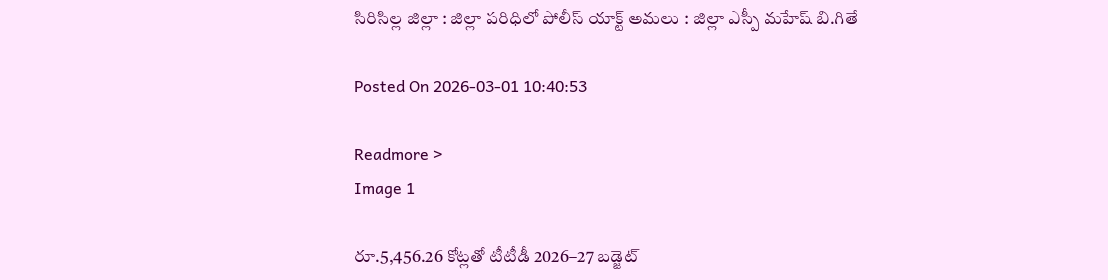సిరిసిల్ల జిల్లా : జిల్లా పరిధిలో పోలీస్ యాక్ట్ అమలు : జిల్లా ఎస్పీ మహేష్ బి.గితే

Posted On 2026-03-01 10:40:53

Readmore >
Image 1

రూ.5,456.26 కోట్లతో టీటీడీ 2026–27 బడ్జెట్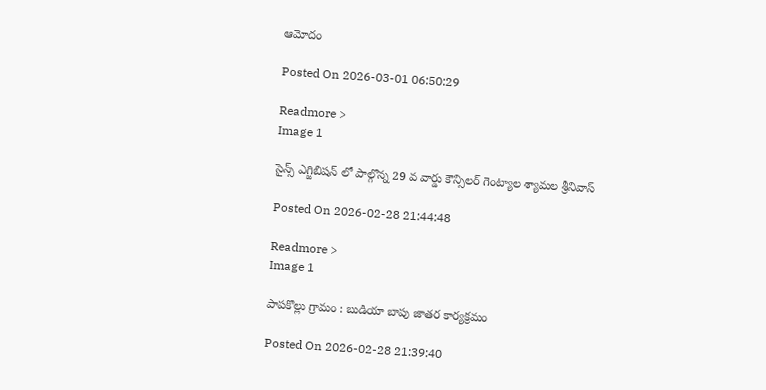ఆమోదం

Posted On 2026-03-01 06:50:29

Readmore >
Image 1

సైన్స్ ఎగ్జిబిషన్ లో పాల్గొన్న 29 వ వార్డు కౌన్సిలర్ గెంట్యాల శ్యామల శ్రీనివాస్

Posted On 2026-02-28 21:44:48

Readmore >
Image 1

పాపకొల్లు గ్రామం : బుడియా బాపు జాతర కార్యక్రమం

Posted On 2026-02-28 21:39:40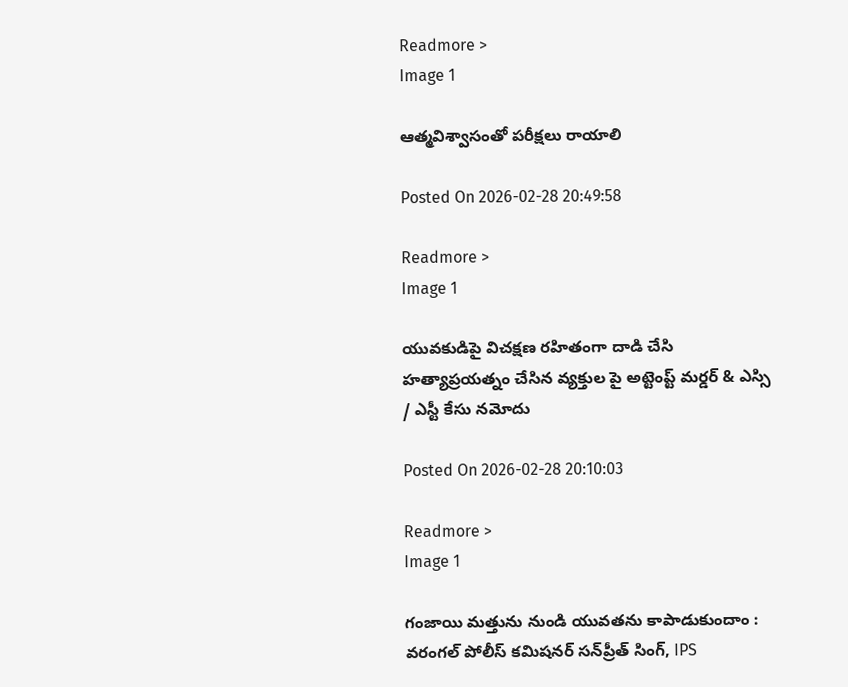Readmore >
Image 1

ఆత్మవిశ్వాసంతో పరీక్షలు రాయాలి

Posted On 2026-02-28 20:49:58

Readmore >
Image 1

యువకుడిపై విచక్షణ రహితంగా దాడి చేసి హత్యాప్రయత్నం చేసిన వ్యక్తుల పై అట్టెంప్ట్ మర్డర్ & ఎస్సి / ఎస్టీ కేసు నమోదు

Posted On 2026-02-28 20:10:03

Readmore >
Image 1

గంజాయి మత్తును నుండి యువతను కాపాడుకుందాం : వరంగల్ పోలీస్ కమిషనర్ సన్‌ప్రీత్ సింగ్, IPS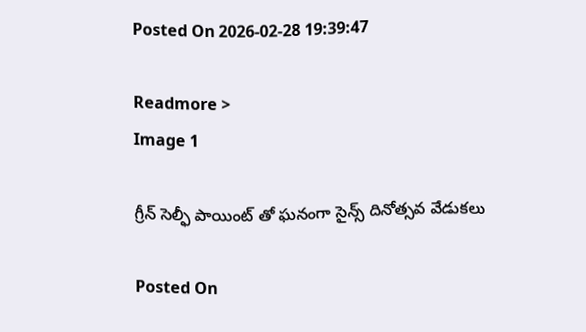Posted On 2026-02-28 19:39:47

Readmore >
Image 1

గ్రీన్ సెల్ఫీ పాయింట్ తో ఘనంగా సైన్స్ దినోత్సవ వేడుకలు

Posted On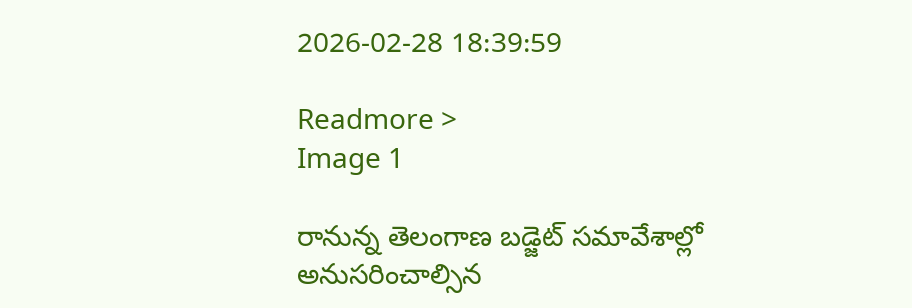2026-02-28 18:39:59

Readmore >
Image 1

రానున్న తెలంగాణ బడ్జెట్ సమావేశాల్లో అనుసరించాల్సిన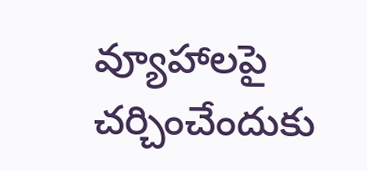వ్యూహాలపై చర్చించేందుకు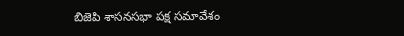బిజెపి శాసనసభా పక్ష సమావేశం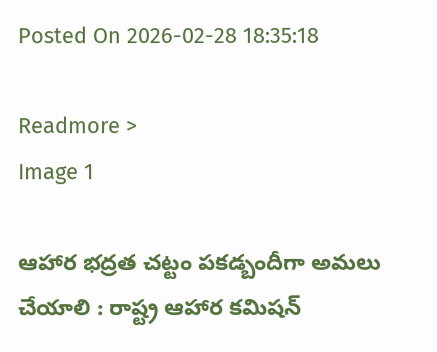Posted On 2026-02-28 18:35:18

Readmore >
Image 1

ఆహార భద్రత చట్టం పకడ్బందీగా అమలు చేయాలి : రాష్ట్ర ఆహార కమిషన్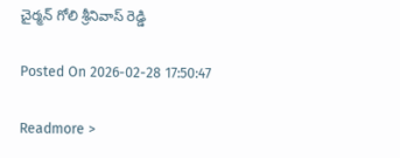చైర్మన్ గోలి శ్రీనివాస్ రెడ్డి

Posted On 2026-02-28 17:50:47

Readmore >